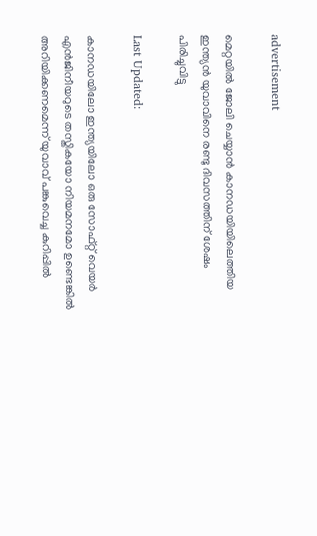advertisement

മെറ്റയില്‍ ജോലി ചെയ്യാന്‍ കാനഡയിയിലെത്തിയ ഇന്ത്യന്‍ യുവാവിനെ രണ്ടു ദിവസത്തിന് ശേഷം പിരിച്ചുവിട്ടു

Last Updated:

കാനഡയിലോ ഇന്ത്യയിലോ ഒരു സോഫ്‌റ്റ് വെയർ എന്‍ജിനീയറുടെ തസ്തികയോ നിയമനമോ ഉണ്ടെങ്കില്‍ അറിയിക്കണമെന്ന് യുവാവ് പങ്കുവെച്ച കുറിപ്പിൽ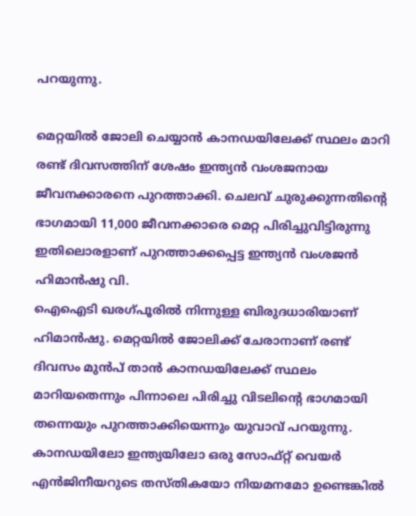പറയുന്നു.

മെറ്റയില്‍ ജോലി ചെയ്യാന്‍ കാനഡയിലേക്ക് സ്ഥലം മാറി രണ്ട് ദിവസത്തിന് ശേഷം ഇന്ത്യന്‍ വംശജനായ ജീവനക്കാരനെ പുറത്താക്കി. ചെലവ് ചുരുക്കുന്നതിന്റെ ഭാഗമായി 11,000 ജീവനക്കാരെ മെറ്റ പിരിച്ചുവിട്ടിരുന്നു ഇതിലൊരളാണ് പുറത്താക്കപ്പെട്ട ഇന്ത്യൻ വംശജൻ ഹിമാന്‍ഷു വി.
ഐഐടി ഖരഗ്പൂരില്‍ നിന്നുള്ള ബിരുദധാരിയാണ് ഹിമാന്‍ഷു. മെറ്റയില്‍ ജോലിക്ക് ചേരാനാണ് രണ്ട് ദിവസം മുന്‍പ് താന്‍ കാനഡയിലേക്ക് സ്ഥലം മാറിയതെന്നും പിന്നാലെ പിരിച്ചു വിടലിന്റെ ഭാഗമായി തന്നെയും പുറത്താക്കിയെന്നും യുവാവ് പറയുന്നു.
കാനഡയിലോ ഇന്ത്യയിലോ ഒരു സോഫ്‌റ്റ് വെയർ എന്‍ജിനീയറുടെ തസ്തികയോ നിയമനമോ ഉണ്ടെങ്കില്‍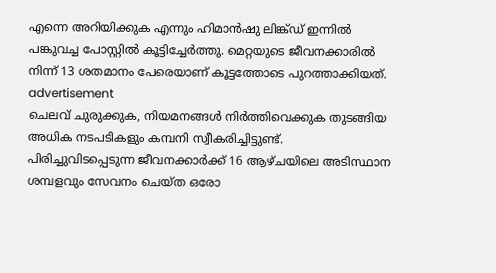എന്നെ അറിയിക്കുക എന്നും ഹിമാന്‍ഷു ലിങ്ക്ഡ് ഇന്നില്‍ പങ്കുവച്ച പോസ്റ്റില്‍ കൂട്ടിച്ചേര്‍ത്തു. മെറ്റയുടെ ജീവനക്കാരില്‍ നിന്ന് 13 ശതമാനം പേരെയാണ് കൂട്ടത്തോടെ പുറത്താക്കിയത്.
advertisement
ചെലവ് ചുരുക്കുക, നിയമനങ്ങള്‍ നിര്‍ത്തിവെക്കുക തുടങ്ങിയ അധിക നടപടികളും കമ്പനി സ്വീകരിച്ചിട്ടുണ്ട്. പിരിച്ചുവിടപ്പെടുന്ന ജീവനക്കാര്‍ക്ക് 16 ആഴ്ചയിലെ അടിസ്ഥാന ശമ്പളവും സേവനം ചെയ്ത ഒരോ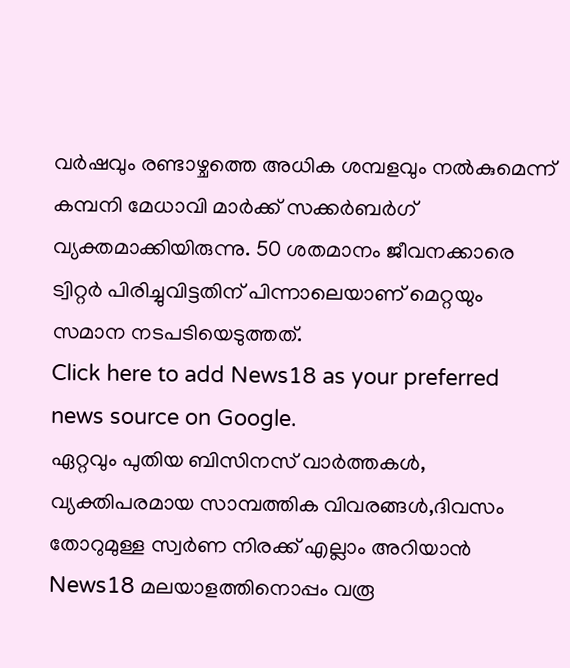വര്‍ഷവും രണ്ടാഴ്ചത്തെ അധിക ശമ്പളവും നല്‍കുമെന്ന് കമ്പനി മേധാവി മാർക്ക് സക്കര്‍ബര്‍ഗ് വ്യക്തമാക്കിയിരുന്നു. 50 ശതമാനം ജീവനക്കാരെ ട്വിറ്റര്‍ പിരിച്ചുവിട്ടതിന് പിന്നാലെയാണ് മെറ്റയും സമാന നടപടിയെടുത്തത്.
Click here to add News18 as your preferred news source on Google.
ഏറ്റവും പുതിയ ബിസിനസ് വാർത്തകൾ, വ്യക്തിപരമായ സാമ്പത്തിക വിവരങ്ങൾ,ദിവസം തോറുമുള്ള സ്വർണ നിരക്ക് എല്ലാം അറിയാൻ News18 മലയാളത്തിനൊപ്പം വരൂ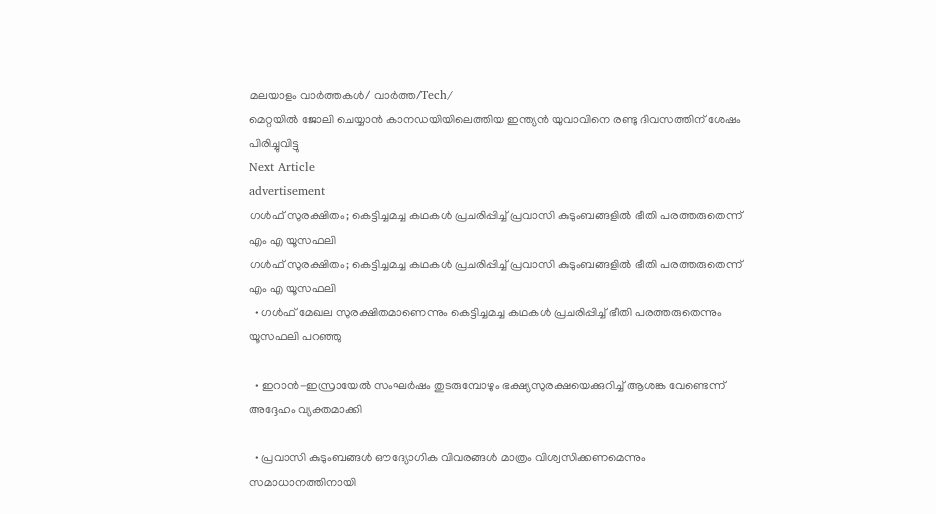മലയാളം വാർത്തകൾ/ വാർത്ത/Tech/
മെറ്റയില്‍ ജോലി ചെയ്യാന്‍ കാനഡയിയിലെത്തിയ ഇന്ത്യന്‍ യുവാവിനെ രണ്ടു ദിവസത്തിന് ശേഷം പിരിച്ചുവിട്ടു
Next Article
advertisement
ഗൾഫ് സുരക്ഷിതം; കെട്ടിച്ചമച്ച കഥകൾ പ്രചരിപ്പിച്ച് പ്രവാസി കുടുംബങ്ങളിൽ ഭീതി പരത്തരുതെന്ന് എം എ യൂസഫലി
ഗൾഫ് സുരക്ഷിതം; കെട്ടിച്ചമച്ച കഥകൾ പ്രചരിപ്പിച്ച് പ്രവാസി കുടുംബങ്ങളിൽ ഭീതി പരത്തരുതെന്ന് എം എ യൂസഫലി
  • ഗൾഫ് മേഖല സുരക്ഷിതമാണെന്നും കെട്ടിച്ചമച്ച കഥകൾ പ്രചരിപ്പിച്ച് ഭീതി പരത്തരുതെന്നും യൂസഫലി പറഞ്ഞു

  • ഇറാൻ-ഇസ്രായേൽ സംഘർഷം തുടരുമ്പോഴും ഭക്ഷ്യസുരക്ഷയെക്കുറിച്ച് ആശങ്ക വേണ്ടെന്ന് അദ്ദേഹം വ്യക്തമാക്കി

  • പ്രവാസി കുടുംബങ്ങൾ ഔദ്യോഗിക വിവരങ്ങൾ മാത്രം വിശ്വസിക്കണമെന്നും സമാധാനത്തിനായി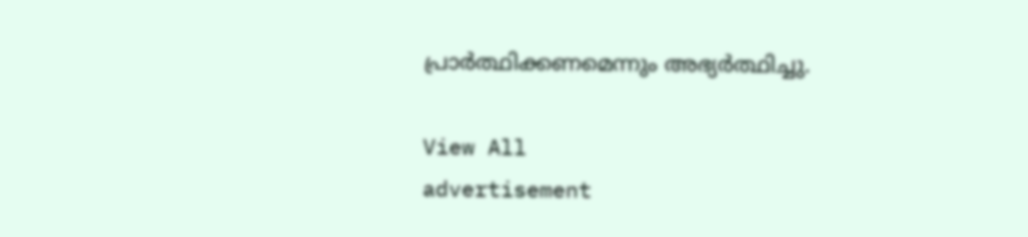പ്രാർത്ഥിക്കണമെന്നും അഭ്യർത്ഥിച്ചു.

View All
advertisement